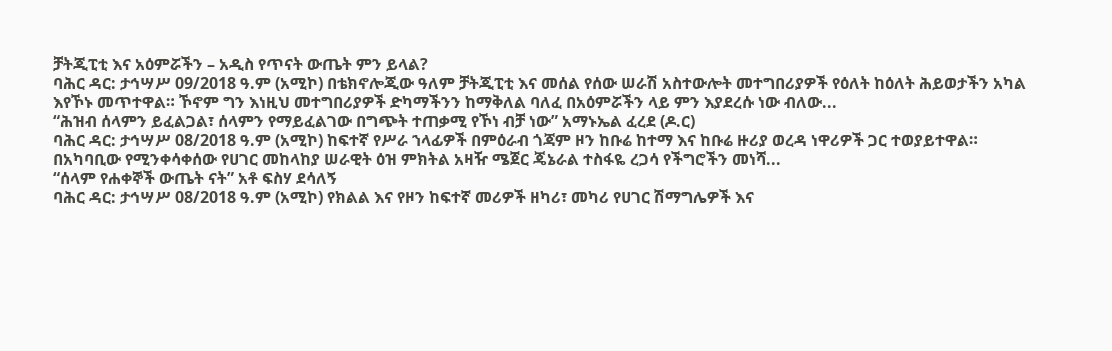ቻትጂፒቲ እና አዕምሯችን – አዲስ የጥናት ውጤት ምን ይላል?
ባሕር ዳር: ታኅሣሥ 09/2018 ዓ.ም (አሚኮ) በቴክኖሎጂው ዓለም ቻትጂፒቲ እና መሰል የሰው ሠራሽ አስተውሎት መተግበሪያዎች የዕለት ከዕለት ሕይወታችን አካል እየኾኑ መጥተዋል። ኾኖም ግን እነዚህ መተግበሪያዎች ድካማችንን ከማቅለል ባለፈ በአዕምሯችን ላይ ምን እያደረሱ ነው ብለው...
“ሕዝብ ሰላምን ይፈልጋል፣ ሰላምን የማይፈልገው በግጭት ተጠቃሚ የኾነ ብቻ ነው” አማኑኤል ፈረደ (ዶ.ር)
ባሕር ዳር: ታኅሣሥ 08/2018 ዓ.ም (አሚኮ) ከፍተኛ የሥራ ኀላፊዎች በምዕራብ ጎጃም ዞን ከቡሬ ከተማ እና ከቡሬ ዙሪያ ወረዳ ነዋሪዎች ጋር ተወያይተዋል።
በአካባቢው የሚንቀሳቀሰው የሀገር መከላከያ ሠራዊት ዕዝ ምክትል አዛዥ ሜጀር ጄኔራል ተስፋዬ ረጋሳ የችግሮችን መነሻ...
“ሰላም የሐቀኞች ውጤት ናት” አቶ ፍስሃ ደሳለኝ
ባሕር ዳር: ታኅሣሥ 08/2018 ዓ.ም (አሚኮ) የክልል እና የዞን ከፍተኛ መሪዎች ዘካሪ፣ መካሪ የሀገር ሽማግሌዎች እና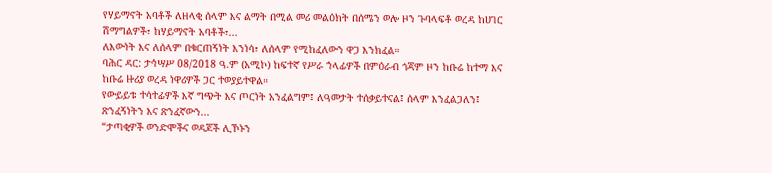የሃይማኖት አባቶች ለዘላቂ ሰላም እና ልማት በሚል መሪ መልዕክት በሰሜን ወሎ ዞን ጉባላፍቶ ወረዳ ከሀገር ሽማግልዎች፣ ከሃይማኖት አባቶች፣...
ለእውነት እና ለሰላም በቁርጠኝነት እንነሳ፣ ለሰላም የሚከፈለውን ዋጋ እንክፈል።
ባሕር ዳር: ታኅሣሥ 08/2018 ዓ.ም (አሚኮ) ከፍተኛ የሥራ ኀላፊዎች በምዕራብ ጎጃም ዞን ከቡሬ ከተማ እና ከቡሬ ዙሪያ ወረዳ ነዋሪዎች ጋር ተወያይተዋል።
የውይይቱ ተሳተፊዎች እኛ ግጭት እና ጦርነት አንፈልግም፤ ለዓመታት ተሰቃይተናል፤ ሰላም እንፈልጋለን፤ ጽንፈኝነትን እና ጽንፈኛውን...
“ታጣቂዎች ወንድሞችና ወዳጆች ሊኾኑን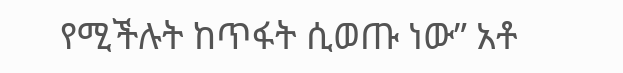የሚችሉት ከጥፋት ሲወጡ ነው” አቶ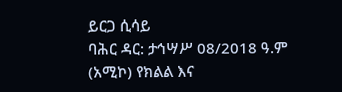ይርጋ ሲሳይ
ባሕር ዳር: ታኅሣሥ 08/2018 ዓ.ም (አሚኮ) የክልል እና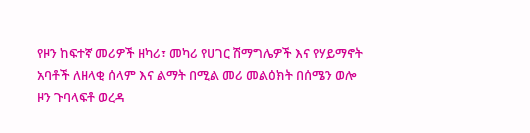የዞን ከፍተኛ መሪዎች ዘካሪ፣ መካሪ የሀገር ሽማግሌዎች እና የሃይማኖት አባቶች ለዘላቂ ሰላም እና ልማት በሚል መሪ መልዕክት በሰሜን ወሎ ዞን ጉባላፍቶ ወረዳ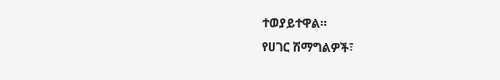ተወያይተዋል።
የሀገር ሽማግልዎች፣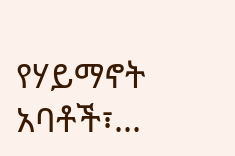የሃይማኖት አባቶች፣...